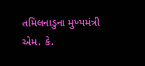તમિલનાડુના મુખ્યમંત્રી એમ. કે.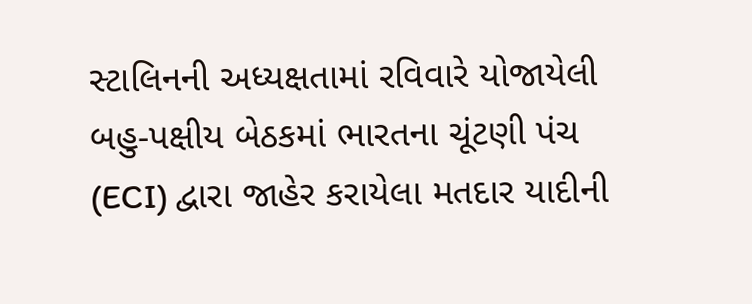સ્ટાલિનની અધ્યક્ષતામાં રવિવારે યોજાયેલી બહુ-પક્ષીય બેઠકમાં ભારતના ચૂંટણી પંચ (ECI) દ્વારા જાહેર કરાયેલા મતદાર યાદીની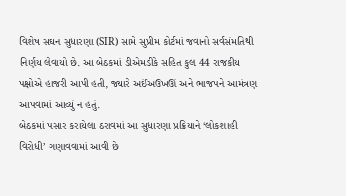વિશેષ સઘન સુધારણા (SIR) સામે સુપ્રીમ કોર્ટમાં જવાનો સર્વસંમતિથી નિર્ણય લેવાયો છે. આ બેઠકમાં ડીએમડીકે સહિત કુલ 44 રાજકીય પક્ષોએ હાજરી આપી હતી, જ્યારે અઈંઅઉખઊં અને ભાજપને આમંત્રણ આપવામાં આવ્યું ન હતું.
બેઠકમાં પસાર કરાયેલા ઠરાવમાં આ સુધારણા પ્રક્રિયાને ‘લોકશાહી વિરોધી’ ગણાવવામાં આવી છે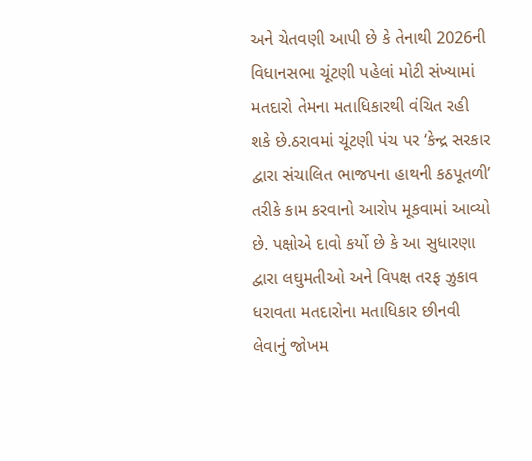અને ચેતવણી આપી છે કે તેનાથી 2026ની વિધાનસભા ચૂંટણી પહેલાં મોટી સંખ્યામાં મતદારો તેમના મતાધિકારથી વંચિત રહી શકે છે.ઠરાવમાં ચૂંટણી પંચ પર ‘કેન્દ્ર સરકાર દ્વારા સંચાલિત ભાજપના હાથની કઠપૂતળી’ તરીકે કામ કરવાનો આરોપ મૂકવામાં આવ્યો છે. પક્ષોએ દાવો કર્યો છે કે આ સુધારણા દ્વારા લઘુમતીઓ અને વિપક્ષ તરફ ઝુકાવ ધરાવતા મતદારોના મતાધિકાર છીનવી લેવાનું જોખમ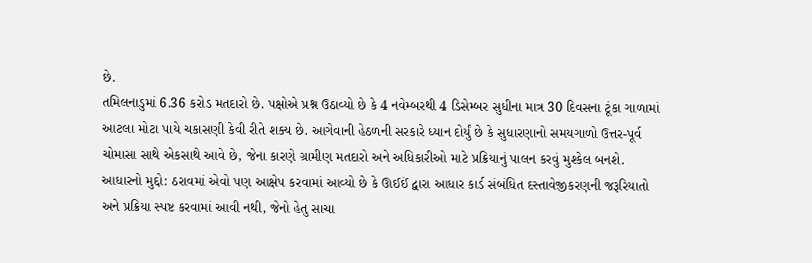છે.
તમિલનાડુમાં 6.36 કરોડ મતદારો છે. પક્ષોએ પ્રશ્ન ઉઠાવ્યો છે કે 4 નવેમ્બરથી 4 ડિસેમ્બર સુધીના માત્ર 30 દિવસના ટૂંકા ગાળામાં આટલા મોટા પાયે ચકાસણી કેવી રીતે શક્ય છે. આગેવાની હેઠળની સરકારે ધ્યાન દોર્યું છે કે સુધારણાનો સમયગાળો ઉત્તર-પૂર્વ ચોમાસા સાથે એકસાથે આવે છે, જેના કારણે ગ્રામીણ મતદારો અને અધિકારીઓ માટે પ્રક્રિયાનું પાલન કરવું મુશ્કેલ બનશે.
આધારનો મુદ્દો: ઠરાવમાં એવો પણ આક્ષેપ કરવામાં આવ્યો છે કે ઊઈઈં દ્વારા આધાર કાર્ડ સંબંધિત દસ્તાવેજીકરણની જરૂરિયાતો અને પ્રક્રિયા સ્પષ્ટ કરવામાં આવી નથી, જેનો હેતુ સાચા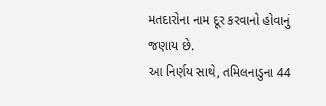મતદારોના નામ દૂર કરવાનો હોવાનું જણાય છે.
આ નિર્ણય સાથે, તમિલનાડુના 44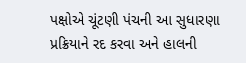પક્ષોએ ચૂંટણી પંચની આ સુધારણા પ્રક્રિયાને રદ કરવા અને હાલની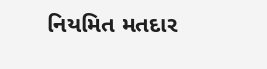નિયમિત મતદાર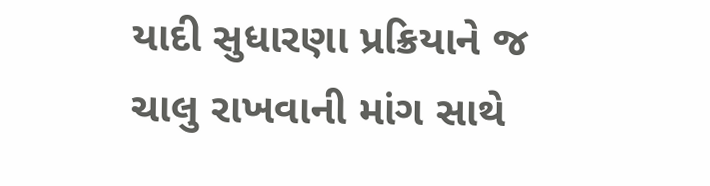યાદી સુધારણા પ્રક્રિયાને જ ચાલુ રાખવાની માંગ સાથે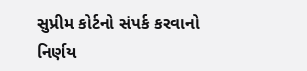સુપ્રીમ કોર્ટનો સંપર્ક કરવાનો નિર્ણય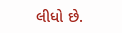લીધો છે.